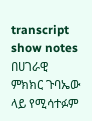transcript
show notes
በሀገራዊ ምክክር ጉባኤው ላይ የሚሳተፉም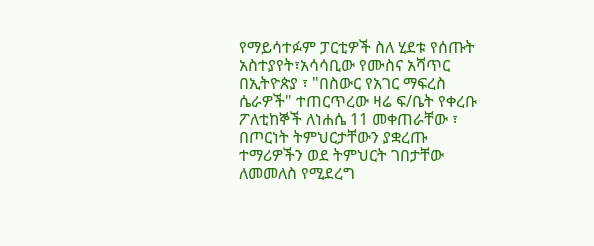የማይሳተፉም ፓርቲዎች ስለ ሂደቱ የሰጡት አስተያየት፣አሳሳቢው የሙስና አሻጥር በኢትዮጵያ ፣ "በስውር የአገር ማፍረስ ሴራዎች" ተጠርጥረው ዛሬ ፍ/ቤት የቀረቡ ፖለቲከኞች ለነሐሴ 11 መቀጠራቸው ፣ በጦርነት ትምህርታቸውን ያቋረጡ ተማሪዎችን ወደ ትምህርት ገበታቸው ለመመለስ የሚደረግ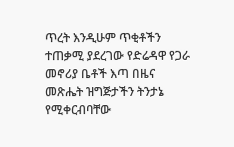ጥረት እንዲሁም ጥቂቶችን ተጠቃሚ ያደረገው የድሬዳዋ የጋራ መኖሪያ ቤቶች እጣ በዜና መጽሔት ዝግጅታችን ትንታኔ የሚቀርብባቸው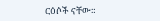ርዕሶች ናቸው።